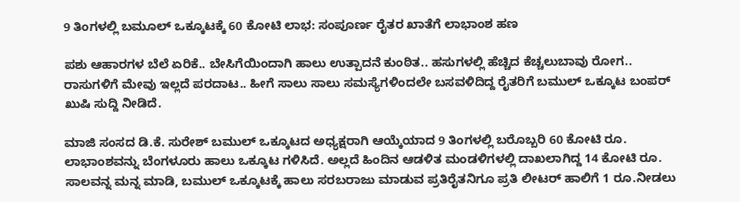9 ತಿಂಗಳಲ್ಲಿ ಬಮೂಲ್ ಒಕ್ಕೂಟಕ್ಕೆ 60 ಕೋಟಿ ಲಾಭ: ಸಂಪೂರ್ಣ ರೈತರ ಖಾತೆಗೆ ಲಾಭಾಂಶ ಹಣ

ಪಶು ಆಹಾರಗಳ ಬೆಲೆ ಏರಿಕೆ.. ಬೇಸಿಗೆಯಿಂದಾಗಿ ಹಾಲು ಉತ್ಪಾದನೆ ಕುಂಠಿತ.. ಹಸುಗಳಲ್ಲಿ ಹೆಚ್ಚಿದ ಕೆಚ್ಚಲುಬಾವು ರೋಗ.. ರಾಸುಗಳಿಗೆ ಮೇವು ಇಲ್ಲದೆ ಪರದಾಟ.. ಹೀಗೆ ಸಾಲು ಸಾಲು ಸಮಸ್ಯೆಗಳಿಂದಲೇ ಬಸವಳಿದಿದ್ದ ರೈತರಿಗೆ ಬಮುಲ್ ಒಕ್ಕೂಟ ಬಂಪರ್ ಖುಷಿ ಸುದ್ದಿ ನೀಡಿದೆ.

ಮಾಜಿ ಸಂಸದ ಡಿ.ಕೆ. ಸುರೇಶ್ ಬಮುಲ್ ಒಕ್ಕೂಟದ ಅಧ್ಯಕ್ಷರಾಗಿ ಆಯ್ಕೆಯಾದ 9 ತಿಂಗಳಲ್ಲಿ ಬರೊಬ್ಬರಿ 60 ಕೋಟಿ ರೂ. ಲಾಭಾಂಶವನ್ನು ಬೆಂಗಳೂರು ಹಾಲು ಒಕ್ಕೂಟ ಗಳಿಸಿದೆ. ಅಲ್ಲದೆ ಹಿಂದಿನ ಆಡಳಿತ ಮಂಡಳಿಗಳಲ್ಲಿ ದಾಖಲಾಗಿದ್ದ 14 ಕೋಟಿ ರೂ. ಸಾಲವನ್ನ ಮನ್ನ ಮಾಡಿ, ಬಮುಲ್ ಒಕ್ಕೂಟಕ್ಕೆ ಹಾಲು ಸರಬರಾಜು ಮಾಡುವ ಪ್ರತಿರೈತನಿಗೂ ಪ್ರತಿ ಲೀಟರ್ ಹಾಲಿಗೆ 1 ರೂ.ನೀಡಲು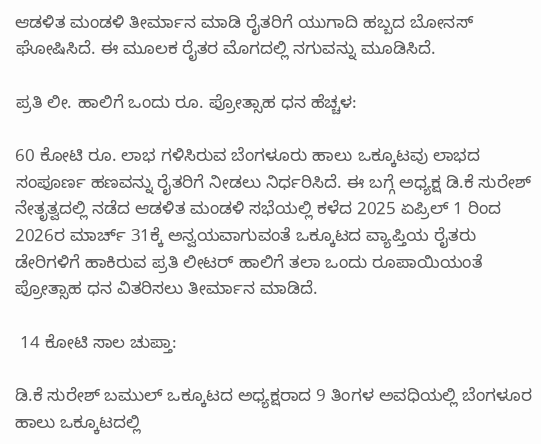ಆಡಳಿತ ಮಂಡಳಿ ತೀರ್ಮಾನ ಮಾಡಿ ರೈತರಿಗೆ ಯುಗಾದಿ ಹಬ್ಬದ ಬೋನಸ್ ಘೋಷಿಸಿದೆ. ಈ ಮೂಲಕ ರೈತರ ಮೊಗದಲ್ಲಿ ನಗುವನ್ನು ಮೂಡಿಸಿದೆ.

ಪ್ರತಿ ಲೀ. ಹಾಲಿಗೆ ಒಂದು ರೂ. ಪ್ರೋತ್ಸಾಹ ಧನ ಹೆಚ್ಚಳ:

60 ಕೋಟಿ ರೂ. ಲಾಭ ಗಳಿಸಿರುವ ಬೆಂಗಳೂರು ಹಾಲು ಒಕ್ಕೂಟವು ಲಾಭದ ಸಂಪೂರ್ಣ ಹಣವನ್ನು ರೈತರಿಗೆ ನೀಡಲು ನಿರ್ಧರಿಸಿದೆ. ಈ ಬಗ್ಗೆ ಅಧ್ಯಕ್ಷ ಡಿ.ಕೆ ಸುರೇಶ್ ನೇತೃತ್ವದಲ್ಲಿ ನಡೆದ ಆಡಳಿತ ಮಂಡಳಿ ಸಭೆಯಲ್ಲಿ ಕಳೆದ 2025 ಏಪ್ರಿಲ್ 1 ರಿಂದ 2026ರ ಮಾರ್ಚ್ 31ಕ್ಕೆ ಅನ್ವಯವಾಗುವಂತೆ ಒಕ್ಕೂಟದ ವ್ಯಾಪ್ತಿಯ ರೈತರು ಡೇರಿಗಳಿಗೆ ಹಾಕಿರುವ ಪ್ರತಿ ಲೀಟರ್ ಹಾಲಿಗೆ ತಲಾ ಒಂದು ರೂಪಾಯಿಯಂತೆ ಪ್ರೋತ್ಸಾಹ ಧನ ವಿತರಿಸಲು ತೀರ್ಮಾನ ಮಾಡಿದೆ.

 14 ಕೋಟಿ ಸಾಲ ಚುಪ್ತಾ:

ಡಿ.ಕೆ ಸುರೇಶ್ ಬಮುಲ್ ಒಕ್ಕೂಟದ ಅಧ್ಯಕ್ಷರಾದ 9 ತಿಂಗಳ ಅವಧಿಯಲ್ಲಿ ಬೆಂಗಳೂರ ಹಾಲು ಒಕ್ಕೂಟದಲ್ಲಿ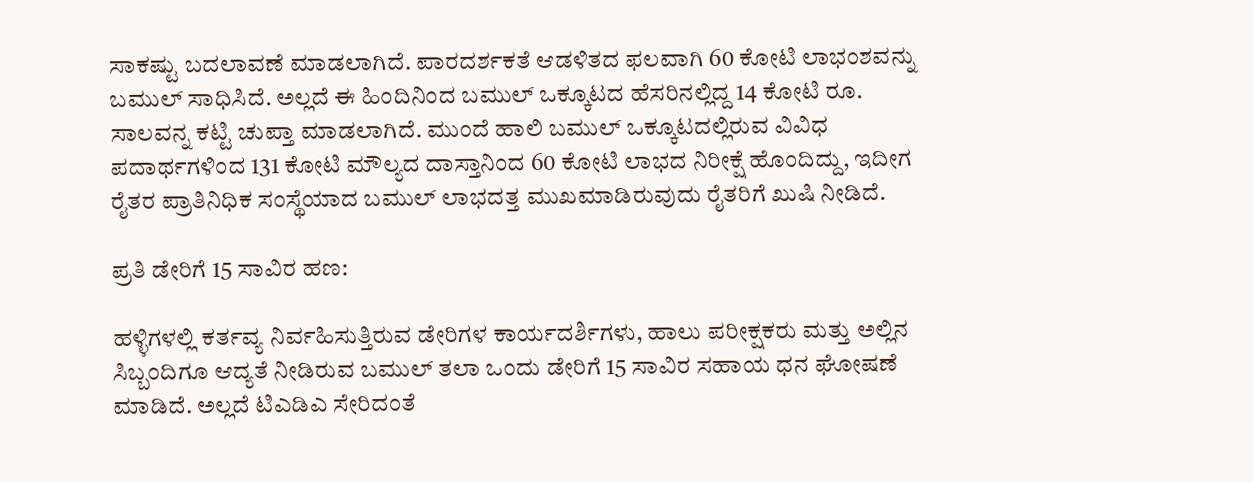ಸಾಕಷ್ಟು ಬದಲಾವಣೆ ಮಾಡಲಾಗಿದೆ. ಪಾರದರ್ಶಕತೆ ಆಡಳಿತದ ಫಲವಾಗಿ 60 ಕೋಟಿ ಲಾಭಂಶವನ್ನು ಬಮುಲ್ ಸಾಧಿಸಿದೆ. ಅಲ್ಲದೆ ಈ ಹಿಂದಿನಿಂದ ಬಮುಲ್ ಒಕ್ಕೂಟದ ಹೆಸರಿನಲ್ಲಿದ್ದ 14 ಕೋಟಿ ರೂ. ಸಾಲವನ್ನ ಕಟ್ಟಿ ಚುಪ್ತಾ ಮಾಡಲಾಗಿದೆ. ಮುಂದೆ ಹಾಲಿ ಬಮುಲ್ ಒಕ್ಕೂಟದಲ್ಲಿರುವ ವಿವಿಧ ಪದಾರ್ಥಗಳಿಂದ 131 ಕೋಟಿ ಮೌಲ್ಯದ ದಾಸ್ತಾನಿಂದ 60 ಕೋಟಿ ಲಾಭದ ನಿರೀಕ್ಷೆ ಹೊಂದಿದ್ದು, ಇದೀಗ ರೈತರ ಪ್ರಾತಿನಿಧಿಕ ಸಂಸ್ಥೆಯಾದ ಬಮುಲ್ ಲಾಭದತ್ತ ಮುಖಮಾಡಿರುವುದು ರೈತರಿಗೆ ಖುಷಿ ನೀಡಿದೆ.

ಪ್ರತಿ ಡೇರಿಗೆ 15 ಸಾವಿರ ಹಣ:

ಹಳ್ಳಿಗಳಲ್ಲಿ ಕರ್ತವ್ಯ ನಿರ್ವಹಿಸುತ್ತಿರುವ ಡೇರಿಗಳ ಕಾರ್ಯದರ್ಶಿಗಳು, ಹಾಲು ಪರೀಕ್ಷಕರು ಮತ್ತು ಅಲ್ಲಿನ ಸಿಬ್ಬಂದಿಗೂ ಆದ್ಯತೆ ನೀಡಿರುವ ಬಮುಲ್ ತಲಾ ಒಂದು ಡೇರಿಗೆ 15 ಸಾವಿರ ಸಹಾಯ ಧನ ಘೋಷಣೆ ಮಾಡಿದೆ. ಅಲ್ಲದೆ ಟಿಎಡಿಎ ಸೇರಿದಂತೆ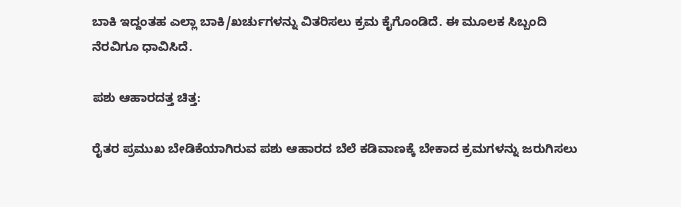ಬಾಕಿ ಇದ್ದಂತಹ ಎಲ್ಲಾ ಬಾಕಿ/ಖರ್ಚುಗಳನ್ನು ವಿತರಿಸಲು ಕ್ರಮ ಕೈಗೊಂಡಿದೆ. ಈ ಮೂಲಕ ಸಿಬ್ಬಂದಿ ನೆರವಿಗೂ ಧಾವಿಸಿದೆ.

ಪಶು ಆಹಾರದತ್ತ ಚಿತ್ತ:

ರೈತರ ಪ್ರಮುಖ ಬೇಡಿಕೆಯಾಗಿರುವ ಪಶು ಆಹಾರದ ಬೆಲೆ ಕಡಿವಾಣಕ್ಕೆ ಬೇಕಾದ ಕ್ರಮಗಳನ್ನು ಜರುಗಿಸಲು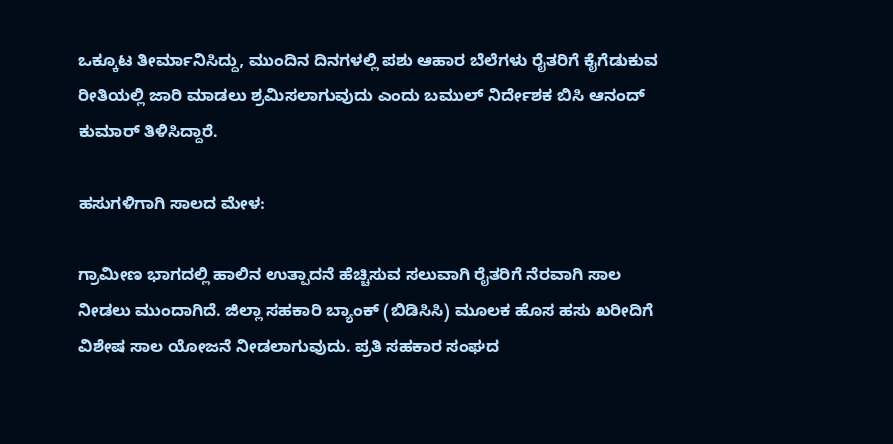ಒಕ್ಕೂಟ ತೀರ್ಮಾನಿಸಿದ್ದು, ಮುಂದಿನ ದಿನಗಳಲ್ಲಿ ಪಶು ಆಹಾರ ಬೆಲೆಗಳು ರೈತರಿಗೆ ಕೈಗೆಡುಕುವ ರೀತಿಯಲ್ಲಿ ಜಾರಿ ಮಾಡಲು ಶ್ರಮಿಸಲಾಗುವುದು ಎಂದು ಬಮುಲ್ ನಿರ್ದೇಶಕ ಬಿಸಿ ಆನಂದ್ ಕುಮಾರ್ ತಿಳಿಸಿದ್ದಾರೆ.

ಹಸುಗಳಿಗಾಗಿ ಸಾಲದ ಮೇಳ:

ಗ್ರಾಮೀಣ ಭಾಗದಲ್ಲಿ ಹಾಲಿನ ಉತ್ಪಾದನೆ ಹೆಚ್ಚಿಸುವ ಸಲುವಾಗಿ ರೈತರಿಗೆ ನೆರವಾಗಿ ಸಾಲ ನೀಡಲು ಮುಂದಾಗಿದೆ. ಜಿಲ್ಲಾ ಸಹಕಾರಿ ಬ್ಯಾಂಕ್ (ಬಿಡಿಸಿಸಿ) ಮೂಲಕ ಹೊಸ ಹಸು ಖರೀದಿಗೆ ವಿಶೇಷ ಸಾಲ ಯೋಜನೆ ನೀಡಲಾಗುವುದು. ಪ್ರತಿ ಸಹಕಾರ ಸಂಘದ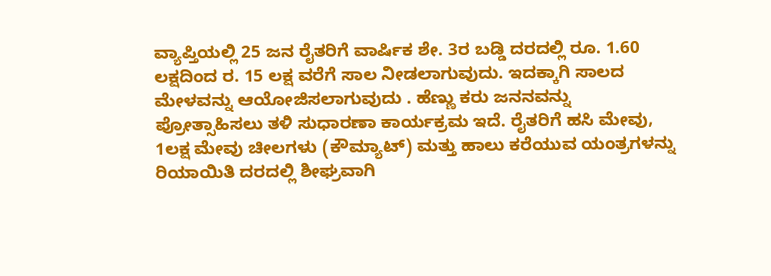ವ್ಯಾಪ್ತಿಯಲ್ಲಿ 25 ಜನ ರೈತರಿಗೆ ವಾರ್ಷಿಕ ಶೇ. 3ರ ಬಡ್ಡಿ ದರದಲ್ಲಿ ರೂ. 1.60 ಲಕ್ಷದಿಂದ ರ. 15 ಲಕ್ಷ ವರೆಗೆ ಸಾಲ ನೀಡಲಾಗುವುದು. ಇದಕ್ಕಾಗಿ ಸಾಲದ ಮೇಳವನ್ನು ಆಯೋಜಿಸಲಾಗುವುದು . ಹೆಣ್ಣು ಕರು ಜನನವನ್ನು ಪ್ರೋತ್ಸಾಹಿಸಲು ತಳಿ ಸುಧಾರಣಾ ಕಾರ್ಯಕ್ರಮ ಇದೆ. ರೈತರಿಗೆ ಹಸಿ ಮೇವು, 1ಲಕ್ಷ ಮೇವು ಚೀಲಗಳು (ಕೌಮ್ಯಾಟ್) ಮತ್ತು ಹಾಲು ಕರೆಯುವ ಯಂತ್ರಗಳನ್ನು ರಿಯಾಯಿತಿ ದರದಲ್ಲಿ ಶೀಘ್ರವಾಗಿ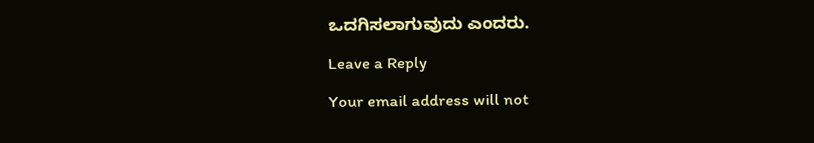ಒದಗಿಸಲಾಗುವುದು ಎಂದರು.

Leave a Reply

Your email address will not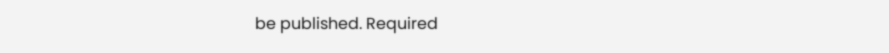be published. Required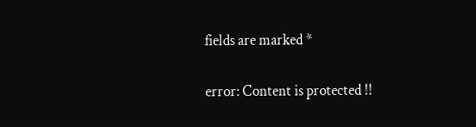fields are marked *

error: Content is protected !!